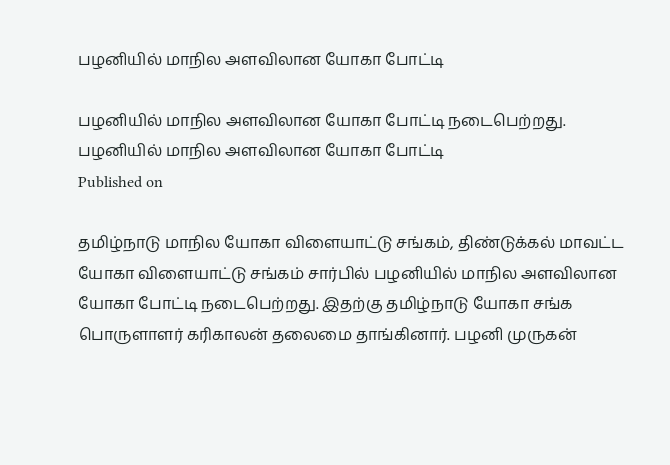பழனியில் மாநில அளவிலான யோகா போட்டி

பழனியில் மாநில அளவிலான யோகா போட்டி நடைபெற்றது.
பழனியில் மாநில அளவிலான யோகா போட்டி
Published on

தமிழ்நாடு மாநில யோகா விளையாட்டு சங்கம், திண்டுக்கல் மாவட்ட யோகா விளையாட்டு சங்கம் சார்பில் பழனியில் மாநில அளவிலான யோகா போட்டி நடைபெற்றது. இதற்கு தமிழ்நாடு யோகா சங்க பொருளாளர் கரிகாலன் தலைமை தாங்கினார். பழனி முருகன்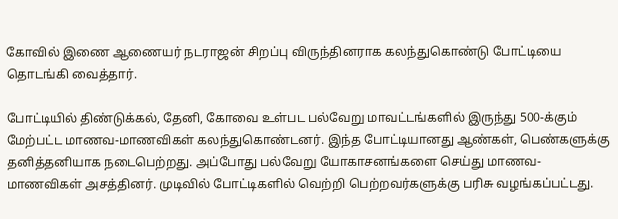கோவில் இணை ஆணையர் நடராஜன் சிறப்பு விருந்தினராக கலந்துகொண்டு போட்டியை தொடங்கி வைத்தார்.

போட்டியில் திண்டுக்கல், தேனி, கோவை உள்பட பல்வேறு மாவட்டங்களில் இருந்து 500-க்கும் மேற்பட்ட மாணவ-மாணவிகள் கலந்துகொண்டனர். இந்த போட்டியானது ஆண்கள், பெண்களுக்கு தனித்தனியாக நடைபெற்றது. அப்போது பல்வேறு யோகாசனங்களை செய்து மாணவ-மாணவிகள் அசத்தினர். முடிவில் போட்டிகளில் வெற்றி பெற்றவர்களுக்கு பரிசு வழங்கப்பட்டது.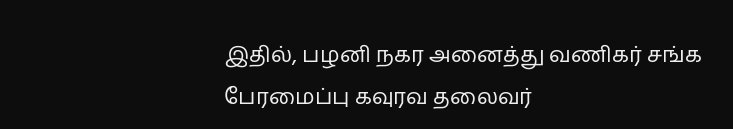இதில், பழனி நகர அனைத்து வணிகர் சங்க பேரமைப்பு கவுரவ தலைவர்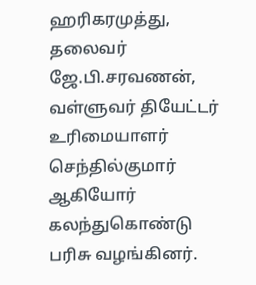ஹரிகரமுத்து, தலைவர் ஜே.பி.சரவணன், வள்ளுவர் தியேட்டர் உரிமையாளர் செந்தில்குமார் ஆகியோர் கலந்துகொண்டு பரிசு வழங்கினர்.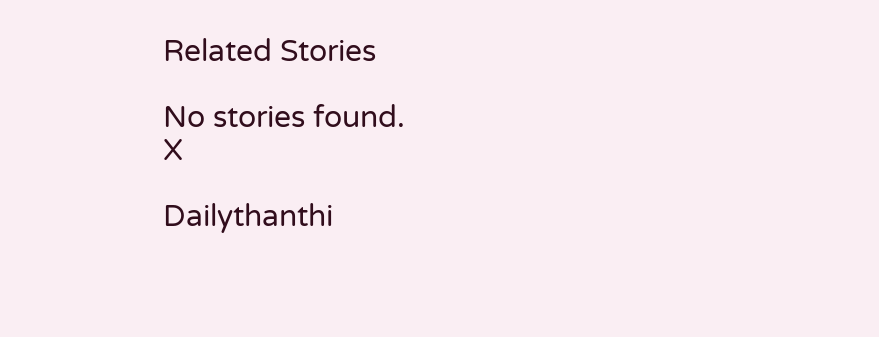Related Stories

No stories found.
X

Dailythanthi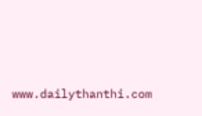www.dailythanthi.com